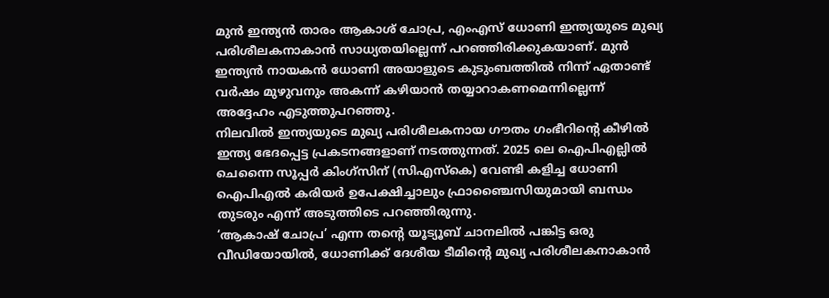മുൻ ഇന്ത്യൻ താരം ആകാശ് ചോപ്ര, എംഎസ് ധോണി ഇന്ത്യയുടെ മുഖ്യ പരിശീലകനാകാൻ സാധ്യതയില്ലെന്ന് പറഞ്ഞിരിക്കുകയാണ്. മുൻ ഇന്ത്യൻ നായകൻ ധോണി അയാളുടെ കുടുംബത്തിൽ നിന്ന് ഏതാണ്ട് വർഷം മുഴുവനും അകന്ന് കഴിയാൻ തയ്യാറാകണമെന്നില്ലെന്ന് അദ്ദേഹം എടുത്തുപറഞ്ഞു.
നിലവിൽ ഇന്ത്യയുടെ മുഖ്യ പരിശീലകനായ ഗൗതം ഗംഭീറിന്റെ കീഴിൽ ഇന്ത്യ ഭേദപ്പെട്ട പ്രകടനങ്ങളാണ് നടത്തുന്നത്. 2025 ലെ ഐപിഎല്ലിൽ ചെന്നൈ സൂപ്പർ കിംഗ്സിന് (സിഎസ്കെ) വേണ്ടി കളിച്ച ധോണി ഐപിഎൽ കരിയർ ഉപേക്ഷിച്ചാലും ഫ്രാഞ്ചൈസിയുമായി ബന്ധം തുടരും എന്ന് അടുത്തിടെ പറഞ്ഞിരുന്നു.
‘ആകാഷ് ചോപ്ര’ എന്ന തന്റെ യൂട്യൂബ് ചാനലിൽ പങ്കിട്ട ഒരു വീഡിയോയിൽ, ധോണിക്ക് ദേശീയ ടീമിന്റെ മുഖ്യ പരിശീലകനാകാൻ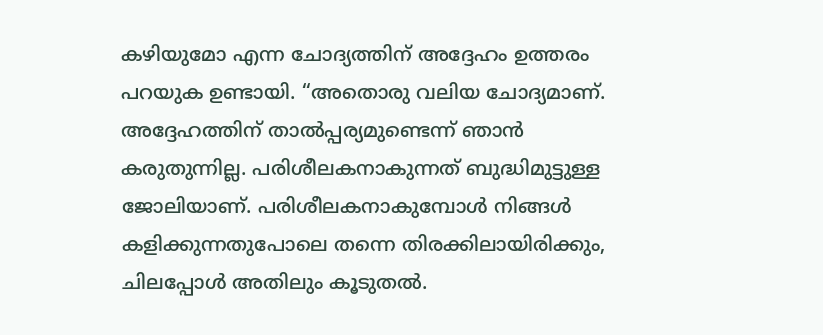കഴിയുമോ എന്ന ചോദ്യത്തിന് അദ്ദേഹം ഉത്തരം പറയുക ഉണ്ടായി. “അതൊരു വലിയ ചോദ്യമാണ്. അദ്ദേഹത്തിന് താൽപ്പര്യമുണ്ടെന്ന് ഞാൻ കരുതുന്നില്ല. പരിശീലകനാകുന്നത് ബുദ്ധിമുട്ടുള്ള ജോലിയാണ്. പരിശീലകനാകുമ്പോൾ നിങ്ങൾ കളിക്കുന്നതുപോലെ തന്നെ തിരക്കിലായിരിക്കും, ചിലപ്പോൾ അതിലും കൂടുതൽ.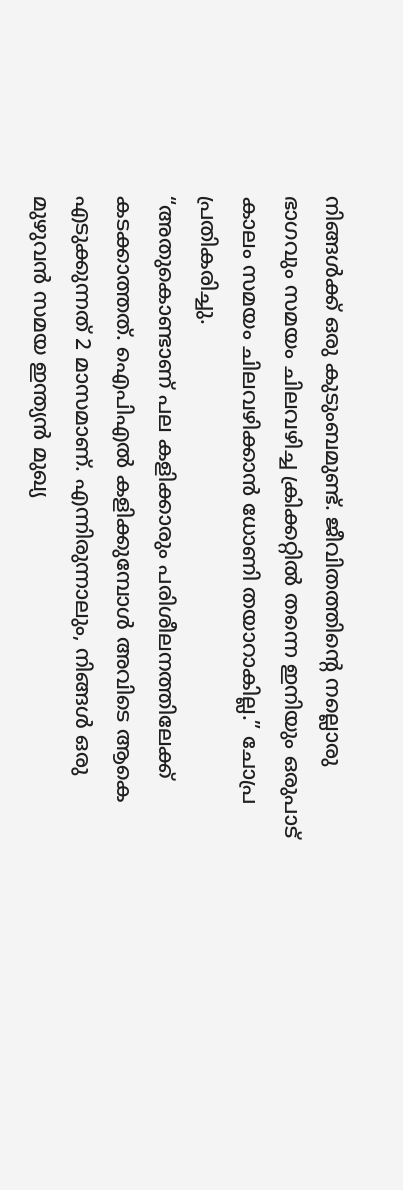നിങ്ങൾക്ക് ഒരു കുടുംബമുണ്ട്. ജീവിതത്തിന്റെ നല്ലൊരു ഭാഗവും സമയം ചിലവഴിച്ച ക്രിക്കറ്റിൽ തന്നെ ഇനിയും ഒരുപാട് കാലം സമയം ചിലവഴിക്കാൻ ധോണി തയാറാകില്ല.” ചോപ്ര പ്രതികരിച്ചു.
“അതുകൊണ്ടാണ് പല കളിക്കാരും പരിശീലനത്തിലേക്ക് കടക്കാത്തത്. ഐപിഎൽ കളിക്കുമ്പോൾ അവിടെ ആകെ എടുക്കുന്നത് 2 മാസമാണ്. എന്നിരുന്നാലും, നിങ്ങൾ ഒരു മുഴുവൻ സമയ ഇന്ത്യൻ മുഖ്യ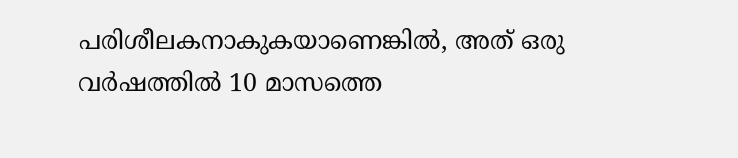പരിശീലകനാകുകയാണെങ്കിൽ, അത് ഒരു വർഷത്തിൽ 10 മാസത്തെ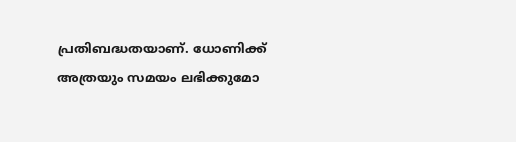പ്രതിബദ്ധതയാണ്. ധോണിക്ക് അത്രയും സമയം ലഭിക്കുമോ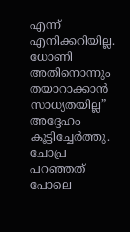എന്ന് എനിക്കറിയില്ല. ധോണി അതിനൊന്നും തയാറാക്കാൻ സാധ്യതയില്ല” അദ്ദേഹം കൂട്ടിച്ചേർത്തു.
ചോപ്ര പറഞ്ഞത് പോലെ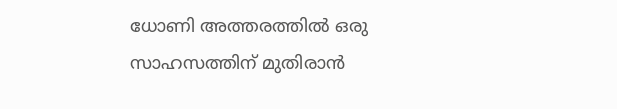ധോണി അത്തരത്തിൽ ഒരു സാഹസത്തിന് മുതിരാൻ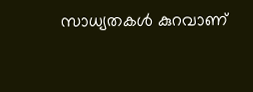സാധ്യതകൾ കുറവാണ്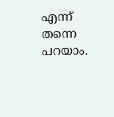എന്ന് തന്നെ പറയാം.